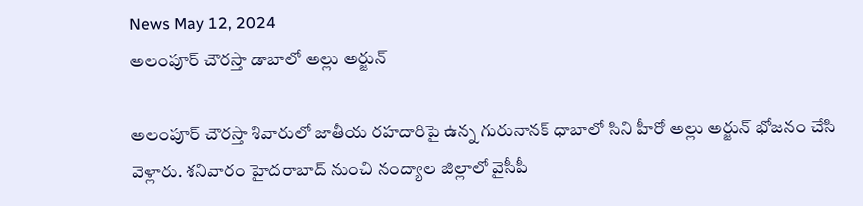News May 12, 2024
అలంపూర్ చౌరస్తా డాబాలో అల్లు అర్జున్

అలంపూర్ చౌరస్తా శివారులో జాతీయ రహదారిపై ఉన్న గురునానక్ ధాబాలో సిని హీరో అల్లు అర్జున్ భోజనం చేసి వెళ్లారు. శనివారం హైదరాబాద్ నుంచి నంద్యాల జిల్లాలో వైసీపీ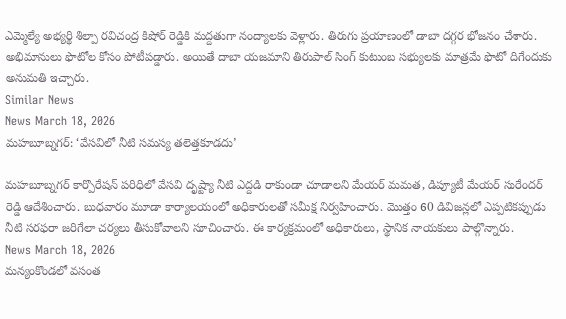ఎమ్మెల్యే అభ్యర్థి శిల్పా రవిచంద్ర కిషోర్ రెడ్డికి మద్దతుగా నంద్యాలకు వెళ్లారు. తిరుగు ప్రయాణంలో డాబా దగ్గర భోజనం చేశారు. అభిమానులు ఫొటోల కోసం పోటీపడ్డారు. అయితే దాబా యజమాని తిరుపాల్ సింగ్ కుటుంబ సభ్యులకు మాత్రమే ఫొటో దిగేందుకు అనుమతి ఇచ్చారు.
Similar News
News March 18, 2026
మహబూబ్నగర్: ‘వేసవిలో నీటి సమస్య తలెత్తకూడదు’

మహబూబ్నగర్ కార్పొరేషన్ పరిధిలో వేసవి దృష్ట్యా నీటి ఎద్దడి రాకుండా చూడాలని మేయర్ మమత, డిప్యూటీ మేయర్ సురేందర్ రెడ్డి ఆదేశించారు. బుధవారం మూడా కార్యాలయంలో అధికారులతో సమీక్ష నిర్వహించారు. మొత్తం 60 డివిజన్లలో ఎప్పటికప్పుడు నీటి సరఫరా జరిగేలా చర్యలు తీసుకోవాలని సూచించారు. ఈ కార్యక్రమంలో అధికారులు, స్థానిక నాయకులు పాల్గొన్నారు.
News March 18, 2026
మన్యంకొండలో వసంత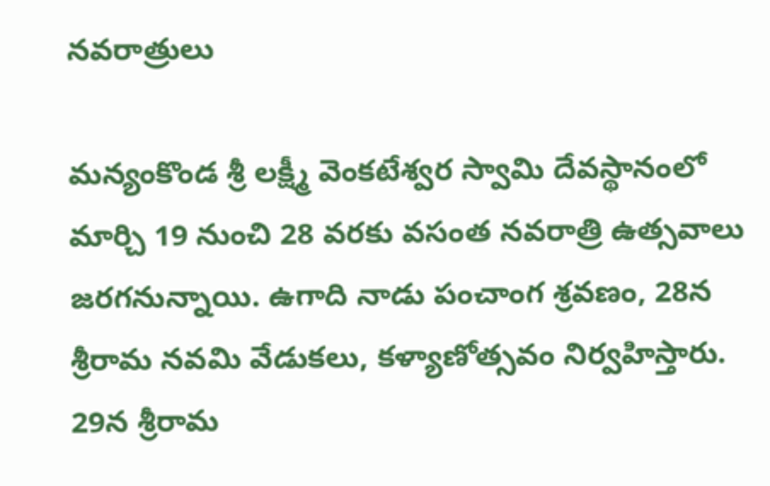నవరాత్రులు

మన్యంకొండ శ్రీ లక్ష్మీ వెంకటేశ్వర స్వామి దేవస్థానంలో మార్చి 19 నుంచి 28 వరకు వసంత నవరాత్రి ఉత్సవాలు జరగనున్నాయి. ఉగాది నాడు పంచాంగ శ్రవణం, 28న శ్రీరామ నవమి వేడుకలు, కళ్యాణోత్సవం నిర్వహిస్తారు. 29న శ్రీరామ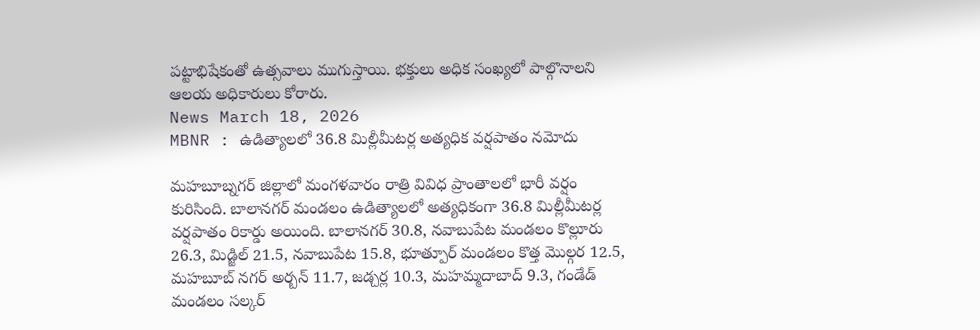పట్టాభిషేకంతో ఉత్సవాలు ముగుస్తాయి. భక్తులు అధిక సంఖ్యలో పాల్గొనాలని ఆలయ అధికారులు కోరారు.
News March 18, 2026
MBNR : ఉడిత్యాలలో 36.8 మిల్లీమీటర్ల అత్యధిక వర్షపాతం నమోదు

మహబూబ్నగర్ జిల్లాలో మంగళవారం రాత్రి వివిధ ప్రాంతాలలో భారీ వర్షం కురిసింది. బాలానగర్ మండలం ఉడిత్యాలలో అత్యధికంగా 36.8 మిల్లీమీటర్ల వర్షపాతం రికార్డు అయింది. బాలానగర్ 30.8, నవాబుపేట మండలం కొల్లూరు 26.3, మిడ్జిల్ 21.5, నవాబుపేట 15.8, భూత్పూర్ మండలం కొత్త మొల్గర 12.5, మహబూబ్ నగర్ అర్బన్ 11.7, జడ్చర్ల 10.3, మహమ్మదాబాద్ 9.3, గండేడ్ మండలం సల్కర్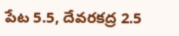పేట 5.5, దేవరకద్ర 2.5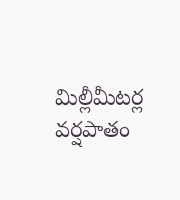మిల్లీమీటర్ల వర్షపాతం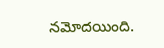నమోదయింది.